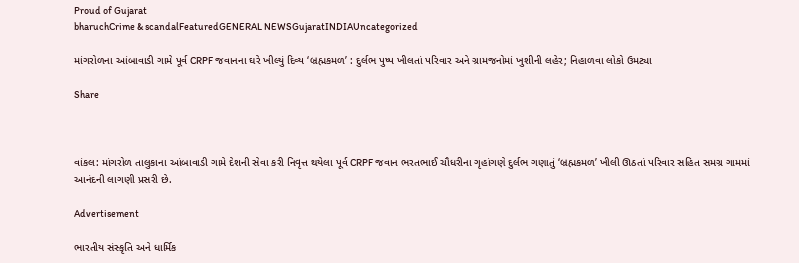Proud of Gujarat
bharuchCrime & scandalFeaturedGENERAL NEWSGujaratINDIAUncategorized

માંગરોળના આંબાવાડી ગામે પૂર્વ CRPF જવાનના ઘરે ખીલ્યું દિવ્ય ‘બ્રહ્મકમળ’ : દુર્લભ પુષ્પ ખીલતાં પરિવાર અને ગ્રામજનોમાં ખુશીની લહેર; નિહાળવા લોકો ઉમટ્યા

Share



વાંકલ: માંગરોળ તાલુકાના આંબાવાડી ગામે દેશની સેવા કરી નિવૃત્ત થયેલા પૂર્વ CRPF જવાન ભરતભાઈ ચૌધરીના ગૃહાંગણે દુર્લભ ગણાતું ‘બ્રહ્મકમળ’ ખીલી ઊઠતાં પરિવાર સહિત સમગ્ર ગામમાં આનંદની લાગણી પ્રસરી છે.

Advertisement

ભારતીય સંસ્કૃતિ અને ધાર્મિક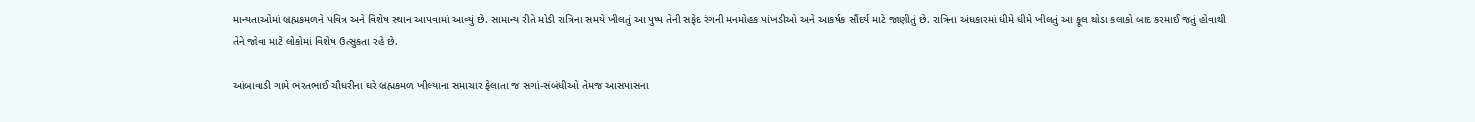માન્યતાઓમાં બ્રહ્મકમળને પવિત્ર અને વિશેષ સ્થાન આપવામાં આવ્યું છે. સામાન્ય રીતે મોડી રાત્રિના સમયે ખીલતું આ પુષ્પ તેની સફેદ રંગની મનમોહક પાંખડીઓ અને આકર્ષક સૌંદર્ય માટે જાણીતું છે. રાત્રિના અંધકારમાં ધીમે ધીમે ખીલતું આ ફૂલ થોડા કલાકો બાદ કરમાઈ જતું હોવાથી તેને જોવા માટે લોકોમાં વિશેષ ઉત્સુકતા રહે છે.

આંબાવાડી ગામે ભરતભાઈ ચૌધરીના ઘરે બ્રહ્મકમળ ખીલ્યાના સમાચાર ફેલાતા જ સગાં-સંબંધીઓ તેમજ આસપાસના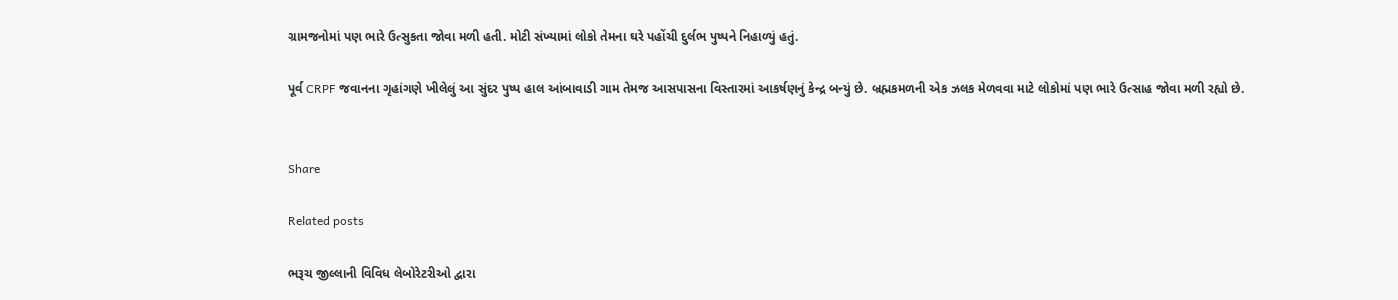ગ્રામજનોમાં પણ ભારે ઉત્સુકતા જોવા મળી હતી. મોટી સંખ્યામાં લોકો તેમના ઘરે પહોંચી દુર્લભ પુષ્પને નિહાળ્યું હતું.

પૂર્વ CRPF જવાનના ગૃહાંગણે ખીલેલું આ સુંદર પુષ્પ હાલ આંબાવાડી ગામ તેમજ આસપાસના વિસ્તારમાં આકર્ષણનું કેન્દ્ર બન્યું છે. બ્રહ્મકમળની એક ઝલક મેળવવા માટે લોકોમાં પણ ભારે ઉત્સાહ જોવા મળી રહ્યો છે.


Share

Related posts

ભરૂચ જીલ્લાની વિવિધ લેબોરેટરીઓ દ્વારા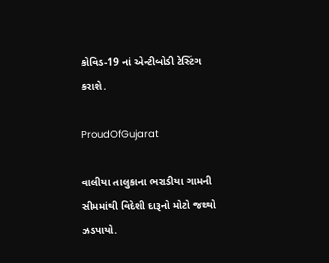કોવિડ-19 નાં એન્ટીબોડી ટેસ્ટિંગ કરાશે.

ProudOfGujarat

વાલીયા તાલુકાના ભરાડીયા ગામની સીમમાંથી વિદેશી દારૂનો મોટો જથ્થો ઝડપાયો.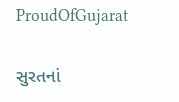ProudOfGujarat

સુરતનાં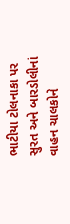ભાટીયા ટોલનાકા પર સુરત અને બારડોલીનાં વાહન ચાલકોને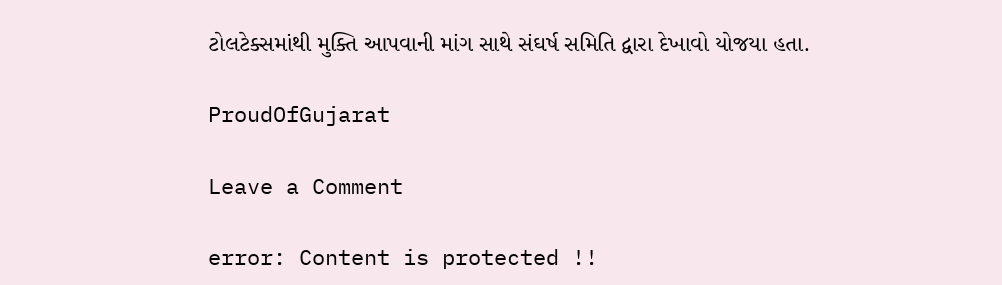ટોલટેક્સમાંથી મુક્તિ આપવાની માંગ સાથે સંઘર્ષ સમિતિ દ્વારા દેખાવો યોજયા હતા.

ProudOfGujarat

Leave a Comment

error: Content is protected !!